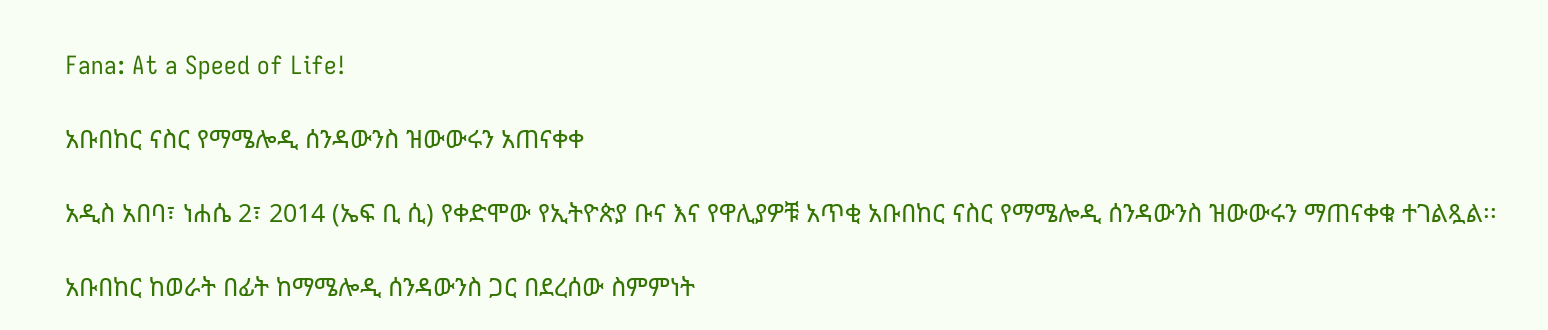Fana: At a Speed of Life!

አቡበከር ናስር የማሜሎዲ ሰንዳውንስ ዝውውሩን አጠናቀቀ

አዲስ አበባ፣ ነሐሴ 2፣ 2014 (ኤፍ ቢ ሲ) የቀድሞው የኢትዮጵያ ቡና እና የዋሊያዎቹ አጥቂ አቡበከር ናስር የማሜሎዲ ሰንዳውንስ ዝውውሩን ማጠናቀቁ ተገልጿል፡፡

አቡበከር ከወራት በፊት ከማሜሎዲ ሰንዳውንስ ጋር በደረሰው ስምምነት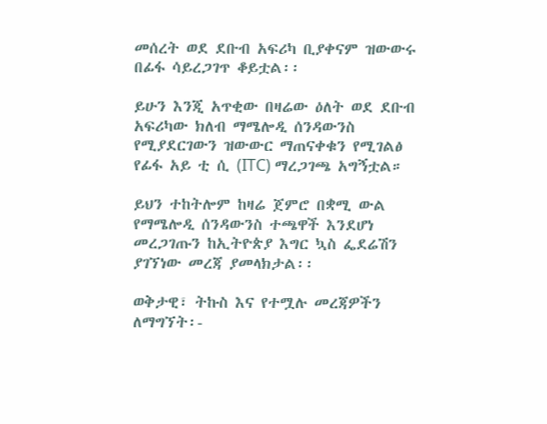መሰረት ወደ ደቡብ አፍሪካ ቢያቀናም ዝውውሩ በፊፋ ሳይረጋገጥ ቆይቷል፡፡

ይሁን እንጂ አጥቂው በዛሬው ዕለት ወደ ደቡብ አፍሪካው ክለብ ማሜሎዲ ሰንዳውንስ የሚያደርገውን ዝውውር ማጠናቀቁን የሚገልፅ የፊፋ አይ ቲ ሲ (ITC) ማረጋገጫ አግኝቷል።

ይህን ተከትሎም ከዛሬ ጀምሮ በቋሚ ውል የማሜሎዲ ሰንዳውንስ ተጫዋች እንደሆነ መረጋገጡን ከኢትዮጵያ እግር ኳስ ፌደሬሽን ያገኘነው መረጃ ያመላክታል፡፡

ወቅታዊ፣ ትኩስ እና የተሟሉ መረጃዎችን ለማግኘት፡-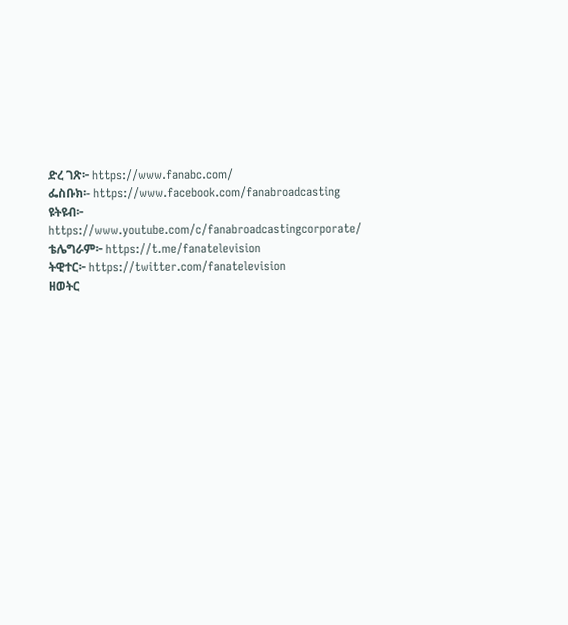ድረ ገጽ፦ https://www.fanabc.com/
ፌስቡክ፡- https://www.facebook.com/fanabroadcasting
ዩትዩብ፦ https://www.youtube.com/c/fanabroadcastingcorporate/
ቴሌግራም፦ https://t.me/fanatelevision
ትዊተር፦ https://twitter.com/fanatelevision
ዘወትር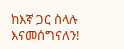ከእኛ ጋር ስላሉ እናመሰግናለን!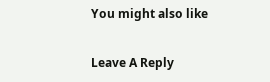You might also like

Leave A Reply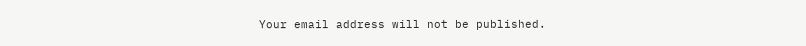Your email address will not be published.